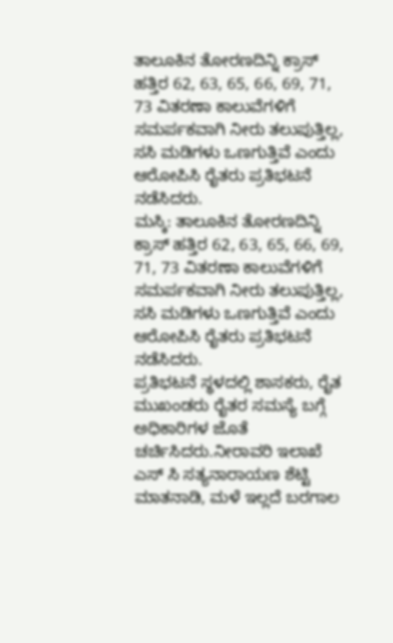ತಾಲೂಕಿನ ತೋರಣದಿನ್ನಿ ಕ್ರಾಸ್ ಹತ್ತಿರ 62, 63, 65, 66, 69, 71, 73 ವಿತರಣಾ ಕಾಲುವೆಗಳಿಗೆ ಸಮರ್ಪಕವಾಗಿ ನೀರು ತಲುಪುತ್ತಿಲ್ಲ, ಸಸಿ ಮಡಿಗಳು ಒಣಗುತ್ತಿವೆ ಎಂದು ಆರೋಪಿಸಿ ರೈತರು ಪ್ರತಿಭಟನೆ ನಡೆಸಿದರು.
ಮಸ್ಕಿ: ತಾಲೂಕಿನ ತೋರಣದಿನ್ನಿ ಕ್ರಾಸ್ ಹತ್ತಿರ 62, 63, 65, 66, 69, 71, 73 ವಿತರಣಾ ಕಾಲುವೆಗಳಿಗೆ ಸಮರ್ಪಕವಾಗಿ ನೀರು ತಲುಪುತ್ತಿಲ್ಲ, ಸಸಿ ಮಡಿಗಳು ಒಣಗುತ್ತಿವೆ ಎಂದು ಆರೋಪಿಸಿ ರೈತರು ಪ್ರತಿಭಟನೆ ನಡೆಸಿದರು.
ಪ್ರತಿಭಟನೆ ಸ್ಥಳದಲ್ಲಿ ಶಾಸಕರು, ರೈತ ಮುಖಂಡರು ರೈತರ ಸಮಸ್ಯೆ ಬಗ್ಗೆ ಅಧಿಕಾರಿಗಳ ಜೊತೆ ಚರ್ಚಿಸಿದರು.ನೀರಾವರಿ ಇಲಾಖೆ ಎಸ್ ಸಿ ಸತ್ಯನಾರಾಯಣ ಶೆಟ್ಟಿ ಮಾತನಾಡಿ, ಮಳೆ ಇಲ್ಲದೆ ಬರಗಾಲ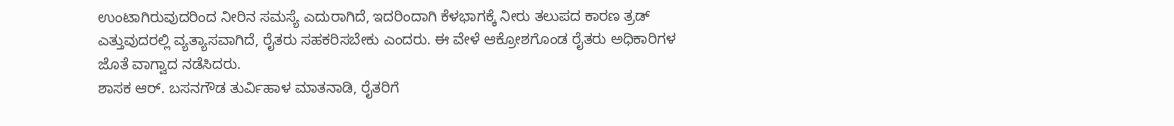ಉಂಟಾಗಿರುವುದರಿಂದ ನೀರಿನ ಸಮಸ್ಯೆ ಎದುರಾಗಿದೆ, ಇದರಿಂದಾಗಿ ಕೆಳಭಾಗಕ್ಕೆ ನೀರು ತಲುಪದ ಕಾರಣ ತ್ರಡ್ ಎತ್ತುವುದರಲ್ಲಿ ವ್ಯತ್ಯಾಸವಾಗಿದೆ, ರೈತರು ಸಹಕರಿಸಬೇಕು ಎಂದರು. ಈ ವೇಳೆ ಆಕ್ರೋಶಗೊಂಡ ರೈತರು ಅಧಿಕಾರಿಗಳ ಜೊತೆ ವಾಗ್ವಾದ ನಡೆಸಿದರು.
ಶಾಸಕ ಆರ್. ಬಸನಗೌಡ ತುರ್ವಿಹಾಳ ಮಾತನಾಡಿ, ರೈತರಿಗೆ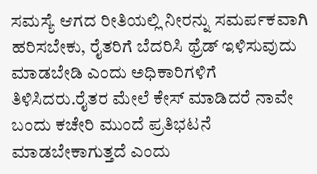ಸಮಸ್ಯೆ ಆಗದ ರೀತಿಯಲ್ಲಿ ನೀರನ್ನು ಸಮರ್ಪಕವಾಗಿ ಹರಿಸಬೇಕು, ರೈತರಿಗೆ ಬೆದರಿಸಿ ಥ್ರೆಡ್ ಇಳಿಸುವುದು ಮಾಡಬೇಡಿ ಎಂದು ಅಧಿಕಾರಿಗಳಿಗೆ ತಿಳಿಸಿದರು.ರೈತರ ಮೇಲೆ ಕೇಸ್ ಮಾಡಿದರೆ ನಾವೇ ಬಂದು ಕಚೇರಿ ಮುಂದೆ ಪ್ರತಿಭಟನೆ ಮಾಡಬೇಕಾಗುತ್ತದೆ ಎಂದು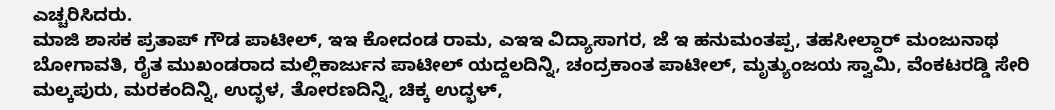ಎಚ್ಚರಿಸಿದರು.
ಮಾಜಿ ಶಾಸಕ ಪ್ರತಾಪ್ ಗೌಡ ಪಾಟೀಲ್, ಇಇ ಕೋದಂಡ ರಾಮ, ಎಇಇ ವಿದ್ಯಾಸಾಗರ, ಜೆ ಇ ಹನುಮಂತಪ್ಪ, ತಹಸೀಲ್ದಾರ್ ಮಂಜುನಾಥ ಬೋಗಾವತಿ, ರೈತ ಮುಖಂಡರಾದ ಮಲ್ಲಿಕಾರ್ಜುನ ಪಾಟೀಲ್ ಯದ್ದಲದಿನ್ನಿ, ಚಂದ್ರಕಾಂತ ಪಾಟೀಲ್, ಮೃತ್ಯುಂಜಯ ಸ್ವಾಮಿ, ವೆಂಕಟರಡ್ಡಿ ಸೇರಿ ಮಲ್ಕಪುರು, ಮರಕಂದಿನ್ನಿ, ಉದ್ಭಳ, ತೋರಣದಿನ್ನಿ, ಚಿಕ್ಕ ಉದ್ಭಳ್,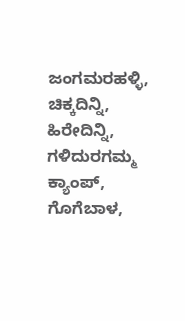ಜಂಗಮರಹಳ್ಳಿ, ಚಿಕ್ಕದಿನ್ನಿ, ಹಿರೇದಿನ್ನಿ, ಗಳಿದುರಗಮ್ಮ ಕ್ಯಾಂಪ್, ಗೊಗೆಬಾಳ,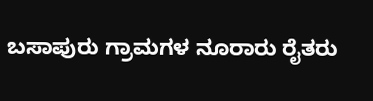ಬಸಾಪುರು ಗ್ರಾಮಗಳ ನೂರಾರು ರೈತರು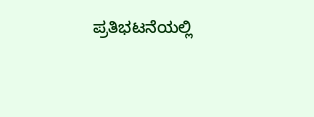ಪ್ರತಿಭಟನೆಯಲ್ಲಿ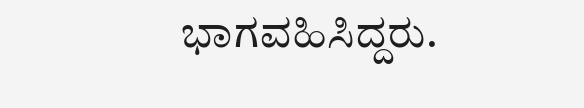ಭಾಗವಹಿಸಿದ್ದರು.